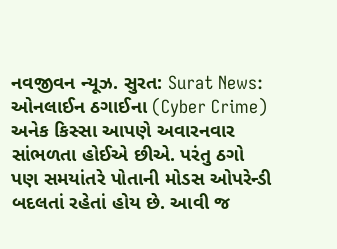નવજીવન ન્યૂઝ. સુરત: Surat News: ઓનલાઈન ઠગાઈના (Cyber Crime) અનેક કિસ્સા આપણે અવારનવાર સાંભળતા હોઈએ છીએ. પરંતુ ઠગો પણ સમયાંતરે પોતાની મોડસ ઓપરેન્ડી બદલતાં રહેતાં હોય છે. આવી જ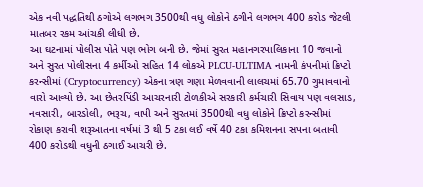એક નવી પદ્ધતિથી ઠગોએ લગભગ 3500થી વધુ લોકોને ઠગીને લગભગ 400 કરોડ જેટલી માતબર રકમ આંચકી લીધી છે.
આ ઘટનામાં પોલીસ પોતે પણ ભોગ બની છે. જેમાં સુરત મહાનગરપાલિકાના 10 જવાનો અને સુરત પોલીસના 4 કર્મીઓ સહિત 14 લોકએ PLCU-ULTIMA નામની કંપનીમાં ક્રિપ્ટો કરન્સીમાં (Cryptocurrency) એકના ત્રણ ગણા મેળવવાની લાલચમાં 65.70 ગુમાવવાનો વારો આવ્યો છે. આ છેતરપિંડી આચરનારી ટોળકીએ સરકારી કર્મચારી સિવાય પણ વલસાડ, નવસારી, બારડોલી, ભરૂચ, વાપી અને સુરતમાં 3500થી વધુ લોકોને ક્રિપ્ટો કરન્સીમાં રોકાણ કરાવી શરૂઆતના વર્ષમાં 3 થી 5 ટકા લઈ વર્ષે 40 ટકા કમિશનના સપના બતાવી 400 કરોડથી વધુની ઠગાઈ આચરી છે.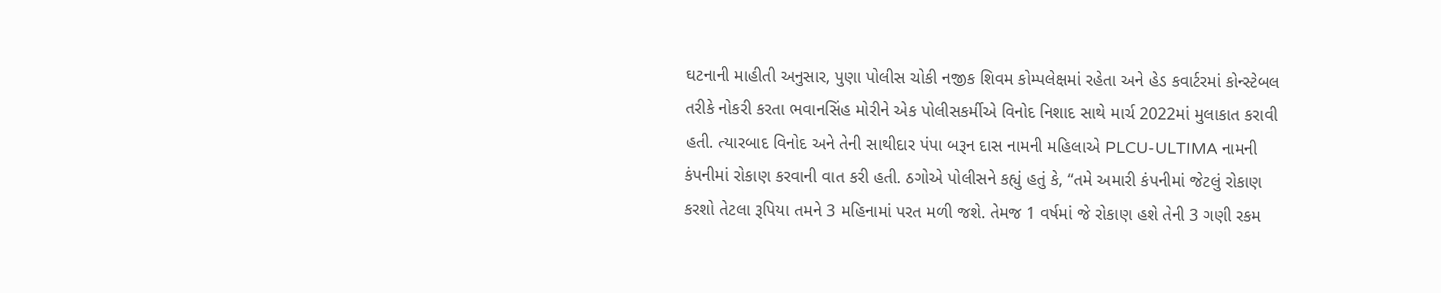ઘટનાની માહીતી અનુસાર, પુણા પોલીસ ચોકી નજીક શિવમ કોમ્પલેક્ષમાં રહેતા અને હેડ કવાર્ટરમાં કોન્સ્ટેબલ તરીકે નોકરી કરતા ભવાનસિંહ મોરીને એક પોલીસકર્મીએ વિનોદ નિશાદ સાથે માર્ચ 2022માં મુલાકાત કરાવી હતી. ત્યારબાદ વિનોદ અને તેની સાથીદાર પંપા બરૂન દાસ નામની મહિલાએ PLCU-ULTIMA નામની કંપનીમાં રોકાણ કરવાની વાત કરી હતી. ઠગોએ પોલીસને કહ્યું હતું કે, “તમે અમારી કંપનીમાં જેટલું રોકાણ કરશો તેટલા રૂપિયા તમને 3 મહિનામાં પરત મળી જશે. તેમજ 1 વર્ષમાં જે રોકાણ હશે તેની 3 ગણી રકમ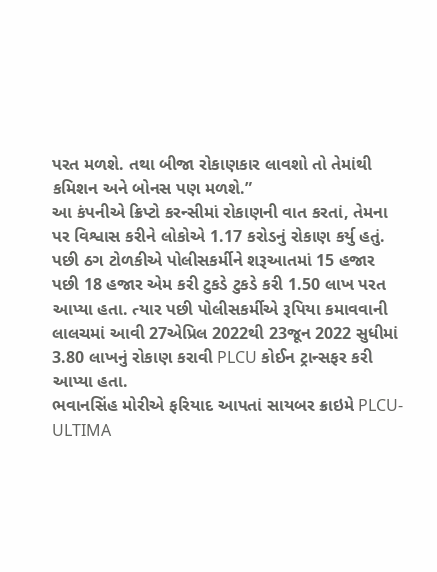પરત મળશે. તથા બીજા રોકાણકાર લાવશો તો તેમાંથી કમિશન અને બોનસ પણ મળશે.”
આ કંપનીએ ક્રિપ્ટો કરન્સીમાં રોકાણની વાત કરતાં, તેમના પર વિશ્વાસ કરીને લોકોએ 1.17 કરોડનું રોકાણ કર્યુ હતું. પછી ઠગ ટોળકીએ પોલીસકર્મીને શરૂઆતમાં 15 હજાર પછી 18 હજાર એમ કરી ટુકડે ટુકડે કરી 1.50 લાખ પરત આપ્યા હતા. ત્યાર પછી પોલીસકર્મીએ રૂપિયા કમાવવાની લાલચમાં આવી 27એપ્રિલ 2022થી 23જૂન 2022 સુધીમાં 3.80 લાખનું રોકાણ કરાવી PLCU કોઈન ટ્રાન્સફર કરી આપ્યા હતા.
ભવાનસિંહ મોરીએ ફરિયાદ આપતાં સાયબર ક્રાઇમે PLCU-ULTIMA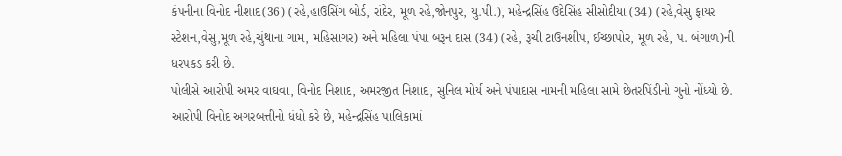કંપનીના વિનોદ નીશાદ(36) (રહે,હાઉસિંગ બોર્ડ, રાંદેર, મૂળ રહે,જોનપુર, યુ.પી.), મહેન્દ્રસિંહ ઉદેસિંહ સીસોદીયા (34) (રહે,વેસુ ફાયર સ્ટેશન,વેસુ,મૂળ રહે,ચુંથાના ગામ, મહિસાગર) અને મહિલા પંપા બરૂન દાસ (34) (રહે, રૂચી ટાઉનશીપ, ઈચ્છાપોર, મૂળ રહે, પ. બંગાળ)ની ધરપકડ કરી છે.
પોલીસે આરોપી અમર વાઘવા, વિનોદ નિશાદ, અમરજીત નિશાદ, સુનિલ મોર્ય અને પંપાદાસ નામની મહિલા સામે છેતરપિંડીનો ગુનો નોંધ્યો છે. આરોપી વિનોદ અગરબત્તીનો ધંધો કરે છે, મહેન્દ્રસિંહ પાલિકામાં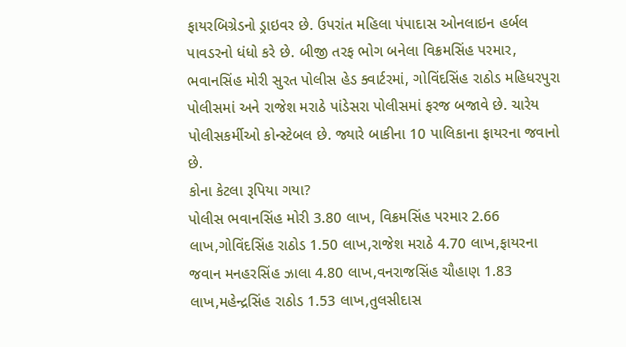ફાયરબિગ્રેડનો ડ્રાઇવર છે. ઉપરાંત મહિલા પંપાદાસ ઓનલાઇન હર્બલ પાવડરનો ધંધો કરે છે. બીજી તરફ ભોગ બનેલા વિક્રમસિંહ પરમાર, ભવાનસિંહ મોરી સુરત પોલીસ હેડ ક્વાર્ટરમાં, ગોવિંદસિંહ રાઠોડ મહિધરપુરા પોલીસમાં અને રાજેશ મરાઠે પાંડેસરા પોલીસમાં ફરજ બજાવે છે. ચારેય પોલીસકર્મીઓ કોન્સ્ટેબલ છે. જ્યારે બાકીના 10 પાલિકાના ફાયરના જવાનો છે.
કોના કેટલા રૂપિયા ગયા?
પોલીસ ભવાનસિંહ મોરી 3.80 લાખ, વિક્રમસિંહ પરમાર 2.66 લાખ,ગોવિંદસિંહ રાઠોડ 1.50 લાખ,રાજેશ મરાઠે 4.70 લાખ,ફાયરના જવાન મનહરસિંહ ઝાલા 4.80 લાખ,વનરાજસિંહ ચૌહાણ 1.83 લાખ,મહેન્દ્રસિંહ રાઠોડ 1.53 લાખ,તુલસીદાસ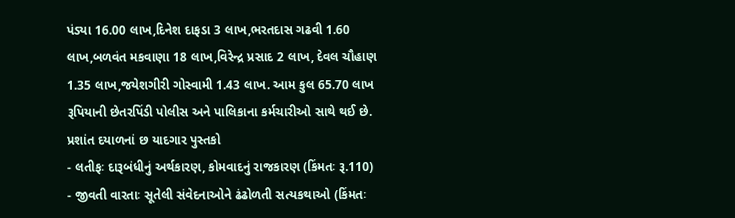પંડ્યા 16.00 લાખ,દિનેશ દાફડા 3 લાખ,ભરતદાસ ગઢવી 1.60 લાખ,બળવંત મકવાણા 18 લાખ,વિરેન્દ્ર પ્રસાદ 2 લાખ, દેવલ ચૌહાણ 1.35 લાખ,જયેશગીરી ગોસ્વામી 1.43 લાખ. આમ કુલ 65.70 લાખ રૂપિયાની છેતરપિંડી પોલીસ અને પાલિકાના કર્મચારીઓ સાથે થઈ છે.
પ્રશાંત દયાળનાં છ યાદગાર પુસ્તકો
- લતીફઃ દારૂબંધીનું અર્થકારણ, કોમવાદનું રાજકારણ (કિંમતઃ રૂ.110)
- જીવતી વારતાઃ સૂતેલી સંવેદનાઓને ઢંઢોળતી સત્યકથાઓ (કિંમતઃ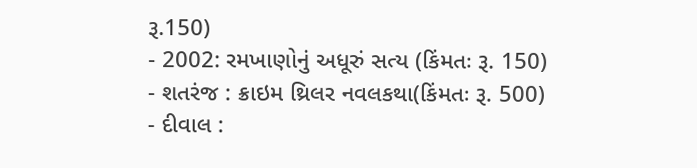રૂ.150)
- 2002: રમખાણોનું અધૂરું સત્ય (કિંમતઃ રૂ. 150)
- શતરંજ : ક્રાઇમ થ્રિલર નવલકથા(કિંમતઃ રૂ. 500)
- દીવાલ :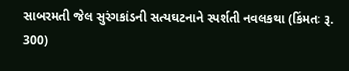સાબરમતી જેલ સુરંગકાંડની સત્યઘટનાને સ્પર્શતી નવલકથા (કિંમતઃ રૂ. 300)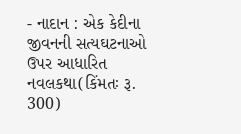- નાદાન : એક કેદીના જીવનની સત્યઘટનાઓ ઉપર આધારિત નવલકથા(કિંમતઃ રૂ. 300)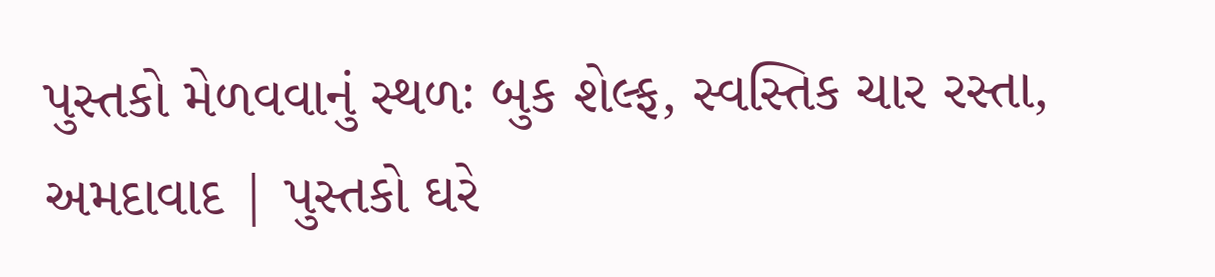પુસ્તકો મેળવવાનું સ્થળઃ બુક શેલ્ફ, સ્વસ્તિક ચાર રસ્તા, અમદાવાદ | પુસ્તકો ઘરે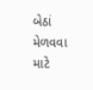બેઠાં મેળવવા માટે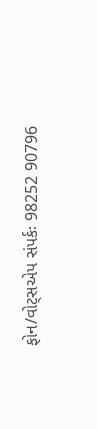ફોન/વોટ્સએપ સંપર્કઃ 98252 90796